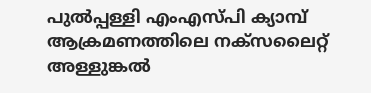പുല്‍പ്പള്ളി എംഎസ്പി ക്യാമ്പ് ആക്രമണത്തിലെ നക്സലൈറ്റ് അള്ളുങ്കല്‍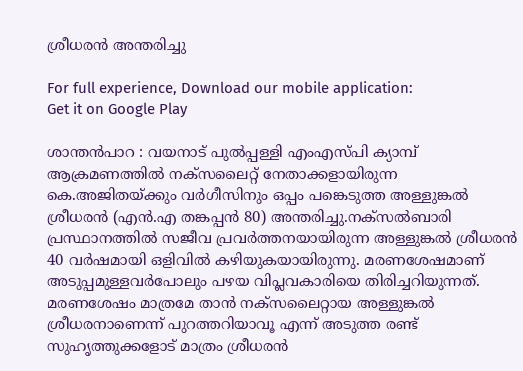ശ്രീധരന്‍ അന്തരിച്ചു

For full experience, Download our mobile application:
Get it on Google Play

ശാന്തന്‍പാറ : വയനാട് പുല്‍പ്പള്ളി എംഎസ്പി ക്യാമ്പ് ആക്രമണത്തില്‍ നക്സലൈറ്റ് നേതാക്കളായിരുന്ന കെ.അജിതയ്ക്കും വര്‍ഗീസിനും ഒപ്പം പങ്കെടുത്ത അള്ളുങ്കല്‍ ശ്രീധരന്‍ (എന്‍.എ തങ്കപ്പന്‍ 80) അന്തരിച്ചു.നക്സല്‍ബാരി പ്രസ്ഥാനത്തില്‍ സജീവ പ്രവര്‍ത്തനയായിരുന്ന അള്ളുങ്കല്‍ ശ്രീധരന്‍ 40 വര്‍ഷമായി ഒളിവില്‍ കഴിയുകയായിരുന്നു. മരണശേഷമാണ് അടുപ്പമുള്ളവര്‍പോലും പഴയ വിപ്ലവകാരിയെ തിരിച്ചറിയുന്നത്. മരണശേഷം മാത്രമേ താന്‍ നക്സലൈറ്റായ അള്ളുങ്കല്‍ ശ്രീധരനാണെന്ന് പുറത്തറിയാവൂ എന്ന് അടുത്ത രണ്ട് സുഹൃത്തുക്കളോട് മാത്രം ശ്രീധരന്‍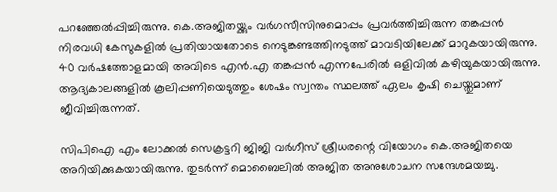പറഞ്ഞേല്‍പ്പിച്ചിരുന്നു. കെ.അജിതയ്ക്കും വര്‍ഗസീസിനുമൊപ്പം പ്രവര്‍ത്തിച്ചിരുന്ന തങ്കപ്പന്‍ നിരവധി കേസുകളില്‍ പ്രതിയായതോടെ നെടുങ്കണ്ടത്തിനടുത്ത് മാവടിയിലേക്ക് മാറുകയായിരുന്നു. 40 വര്‍ഷത്തോളമായി അവിടെ എന്‍.എ തങ്കപ്പന്‍ എന്നപേരില്‍ ഒളിവില്‍ കഴിയുകയായിരുന്നു. ആദ്യകാലങ്ങളില്‍ കൂലിപ്പണിയെടുത്തും ശേഷം സ്വന്തം സ്ഥലത്ത് ഏലം കൃഷി ചെയ്തുമാണ് ജീവിച്ചിരുന്നത്.

സിപിഐ എം ലോക്കല്‍ സെക്രട്ടറി ജിജി വര്‍ഗീസ് ശ്രീധരന്റെ വിയോഗം കെ.അജിതയെ അറിയിക്കുകയായിരുന്നു. തുടര്‍ന്ന് മൊബൈലില്‍ അജിത അനുശോചന സന്ദേശമയച്ചു.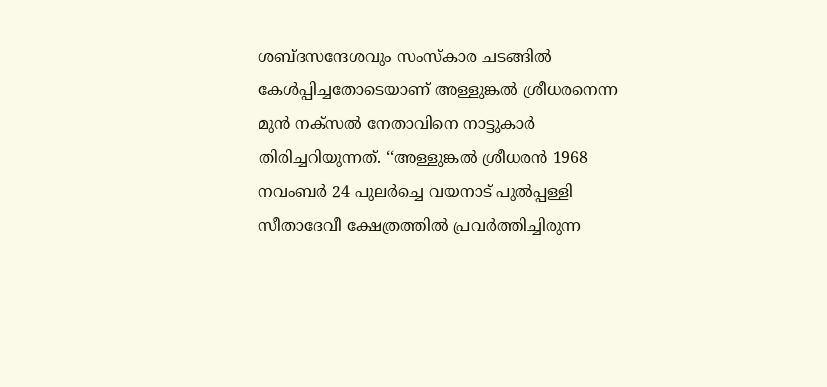ശബ്ദസന്ദേശവും സംസ്കാര ചടങ്ങില്‍ കേള്‍പ്പിച്ചതോടെയാണ് അള്ളുങ്കല്‍ ശ്രീധരനെന്ന മുന്‍ നക്സല്‍ നേതാവിനെ നാട്ടുകാര്‍ തിരിച്ചറിയുന്നത്. ‘‘അള്ളുങ്കല്‍ ശ്രീധരന്‍ 1968 നവംബര്‍ 24 പുലര്‍ച്ചെ വയനാട് പുല്‍പ്പള്ളി സീതാദേവീ ക്ഷേത്രത്തില്‍ പ്രവര്‍ത്തിച്ചിരുന്ന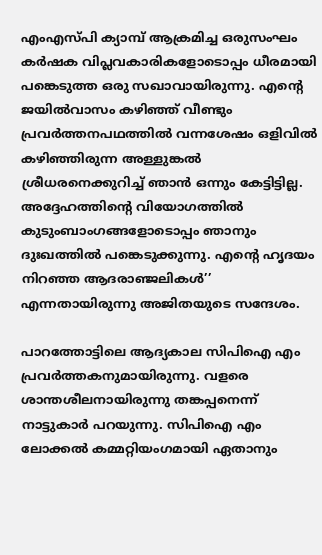എംഎസ്പി ക്യാമ്പ് ആക്രമിച്ച ഒരുസംഘം കര്‍ഷക വിപ്ലവകാരികളോടൊപ്പം ധീരമായി പങ്കെടുത്ത ഒരു സഖാവായിരുന്നു. എന്റെ ജയില്‍വാസം കഴിഞ്ഞ് വീണ്ടും പ്രവര്‍ത്തനപഥത്തില്‍ വന്നശേഷം ഒളിവില്‍ കഴിഞ്ഞിരുന്ന അള്ളുങ്കല്‍ ശ്രീധരനെക്കുറിച്ച്‌ ഞാന്‍ ഒന്നും കേട്ടിട്ടില്ല. അദ്ദേഹത്തിന്റെ വിയോഗത്തില്‍ കുടുംബാംഗങ്ങളോടൊപ്പം ഞാനും ദുഃഖത്തില്‍ പങ്കെടുക്കുന്നു. എന്റെ ഹൃദയം നിറഞ്ഞ ആദരാഞ്ജലികള്‍’’ എന്നതായിരുന്നു അജിതയുടെ സന്ദേശം.

പാറത്തോട്ടിലെ ആദ്യകാല സിപിഐ എം പ്രവര്‍ത്തകനുമായിരുന്നു. വളരെ ശാന്തശീലനായിരുന്നു തങ്കപ്പനെന്ന് നാട്ടുകാര്‍ പറയുന്നു. സിപിഐ എം ലോക്കല്‍ കമ്മറ്റിയംഗമായി ഏതാനും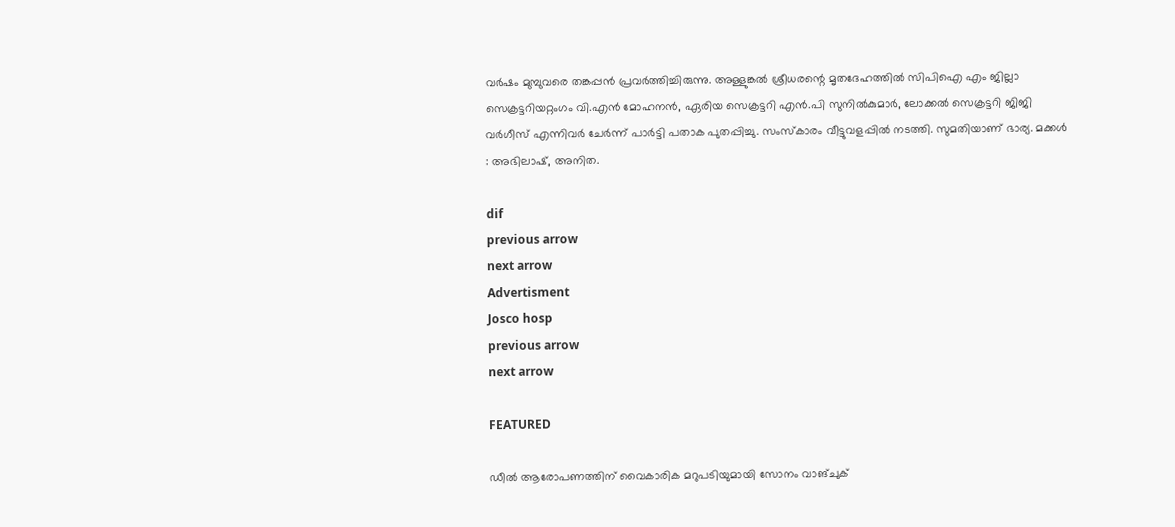വര്‍ഷം മുമ്പുവരെ തങ്കപ്പന്‍ പ്രവര്‍ത്തിച്ചിരുന്നു. അള്ളുങ്കല്‍ ശ്രീധരന്റെ മൃതദേഹത്തില്‍ സിപിഐ എം ജില്ലാ സെക്രട്ടറിയറ്റംഗം വി.എന്‍ മോഹനന്‍, ഏരിയ സെക്രട്ടറി എന്‍.പി സുനില്‍കുമാര്‍, ലോക്കല്‍ സെക്രട്ടറി ജിജി വര്‍ഗീസ് എന്നിവര്‍ ചേര്‍ന്ന് പാര്‍ട്ടി പതാക പുതപ്പിച്ചു. സംസ്കാരം വീട്ടുവളപ്പില്‍ നടത്തി. സുമതിയാണ് ഭാര്യ. മക്കള്‍ : അഭിലാഷ്, അനിത.

dif
previous arrow
next arrow
Advertisment
Josco hosp
previous arrow
next arrow

FEATURED

ഡീൽ ആരോപണത്തിന് വൈകാരിക മറുപടിയുമായി സോനം വാങ്ചുക്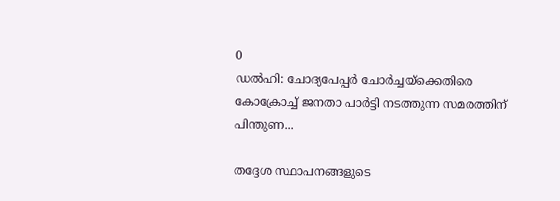0
ഡൽഹി: ചോദ്യപേപ്പർ ചോർച്ചയ്‌ക്കെതിരെ കോക്രോച്ച് ജനതാ പാർട്ടി നടത്തുന്ന സമരത്തിന് പിന്തുണ...

തദ്ദേശ സ്ഥാപനങ്ങളുടെ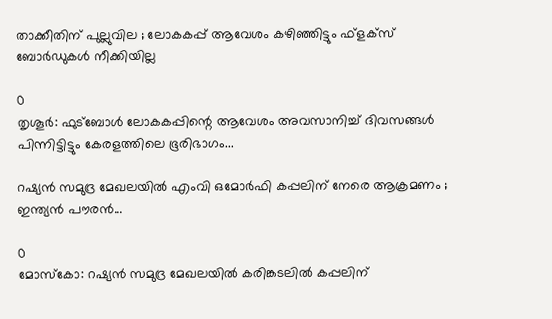താക്കീതിന് പുല്ലുവില ; ലോകകപ്പ് ആവേശം കഴിഞ്ഞിട്ടും ഫ്‌ളക്‌സ് ബോര്‍ഡുകൾ നീക്കിയില്ല

0
തൃശൂര്‍: ഫുട്‌ബോള്‍ ലോകകപ്പിന്റെ ആവേശം അവസാനിച്ച് ദിവസങ്ങള്‍ പിന്നിട്ടിട്ടും കേരളത്തിലെ ഭൂരിഭാഗം...

റഷ്യൻ സമുദ്ര മേഖലയിൽ എംവി ഒമോർഫി കപ്പലിന് നേരെ ആക്രമണം ; ഇന്ത്യൻ പൗരൻ...

0
മോസ്കോ: റഷ്യൻ സമുദ്ര മേഖലയിൽ കരിങ്കടലിൽ കപ്പലിന്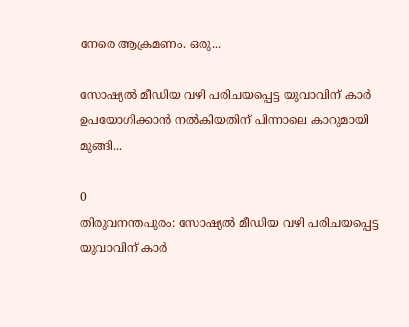നേരെ ആക്രമണം. ഒരു...

സോഷ്യൽ മീഡിയ വഴി പരിചയപ്പെട്ട യുവാവിന് കാർ ഉപയോഗിക്കാൻ നൽകിയതിന് പിന്നാലെ കാറുമായി മുങ്ങി...

0
തിരുവനന്തപുരം: സോഷ്യൽ മീഡിയ വഴി പരിചയപ്പെട്ട യുവാവിന് കാർ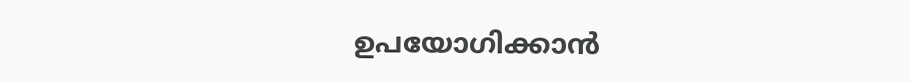ഉപയോഗിക്കാൻ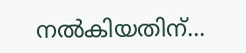നൽകിയതിന്...